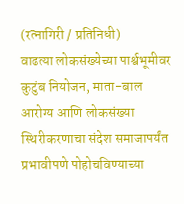(रत्नागिरी / प्रतिनिधी)
वाढत्या लोकसंख्येच्या पार्श्वभूमीवर कुटुंब नियोजन, माता-बाल आरोग्य आणि लोकसंख्या स्थिरीकरणाचा संदेश समाजापर्यंत प्रभावीपणे पोहोचविण्याच्या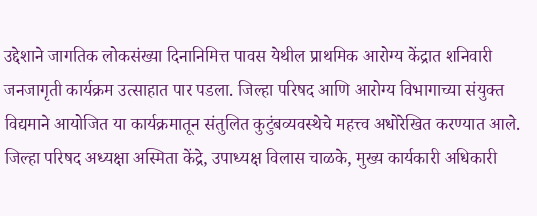उद्देशाने जागतिक लोकसंख्या दिनानिमित्त पावस येथील प्राथमिक आरोग्य केंद्रात शनिवारी जनजागृती कार्यक्रम उत्साहात पार पडला. जिल्हा परिषद आणि आरोग्य विभागाच्या संयुक्त विद्यमाने आयोजित या कार्यक्रमातून संतुलित कुटुंबव्यवस्थेचे महत्त्व अधोरेखित करण्यात आले.
जिल्हा परिषद अध्यक्षा अस्मिता केंद्रे, उपाध्यक्ष विलास चाळके, मुख्य कार्यकारी अधिकारी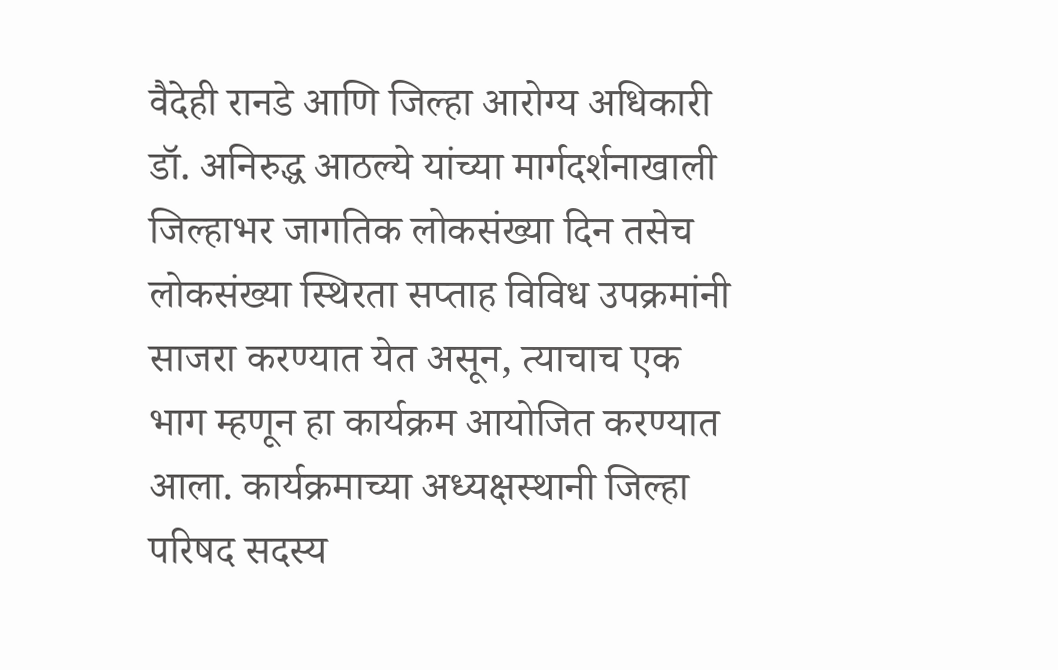वैदेही रानडे आणि जिल्हा आरोग्य अधिकारी डॉ. अनिरुद्ध आठल्ये यांच्या मार्गदर्शनाखाली जिल्हाभर जागतिक लोकसंख्या दिन तसेच लोकसंख्या स्थिरता सप्ताह विविध उपक्रमांनी साजरा करण्यात येत असून, त्याचाच एक भाग म्हणून हा कार्यक्रम आयोजित करण्यात आला. कार्यक्रमाच्या अध्यक्षस्थानी जिल्हा परिषद सदस्य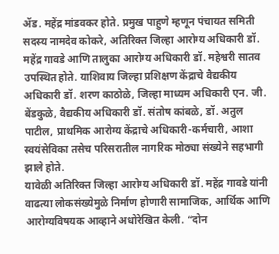ॲड. महेंद्र मांडवकर होते. प्रमुख पाहुणे म्हणून पंचायत समिती सदस्य नामदेव कोकरे, अतिरिक्त जिल्हा आरोग्य अधिकारी डॉ. महेंद्र गावडे आणि तालुका आरोग्य अधिकारी डॉ. महेश्वरी सातव उपस्थित होते. याशिवाय जिल्हा प्रशिक्षण केंद्राचे वैद्यकीय अधिकारी डॉ. शरण काठोळे, जिल्हा माध्यम अधिकारी एन. जी. बेंडकुळे, वैद्यकीय अधिकारी डॉ. संतोष कांबळे, डॉ. अतुल पाटील, प्राथमिक आरोग्य केंद्राचे अधिकारी-कर्मचारी, आशा स्वयंसेविका तसेच परिसरातील नागरिक मोठ्या संख्येने सहभागी झाले होते.
यावेळी अतिरिक्त जिल्हा आरोग्य अधिकारी डॉ. महेंद्र गावडे यांनी वाढत्या लोकसंख्येमुळे निर्माण होणारी सामाजिक, आर्थिक आणि आरोग्यविषयक आव्हाने अधोरेखित केली. “दोन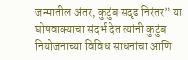जन्मातील अंतर, कुटुंब सदृढ निरंतर” या घोषवाक्याचा संदर्भ देत त्यांनी कुटुंब नियोजनाच्या विविध साधनांचा आणि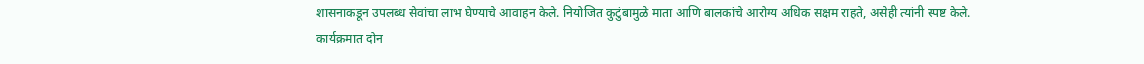शासनाकडून उपलब्ध सेवांचा लाभ घेण्याचे आवाहन केले. नियोजित कुटुंबामुळे माता आणि बालकांचे आरोग्य अधिक सक्षम राहते, असेही त्यांनी स्पष्ट केले.
कार्यक्रमात दोन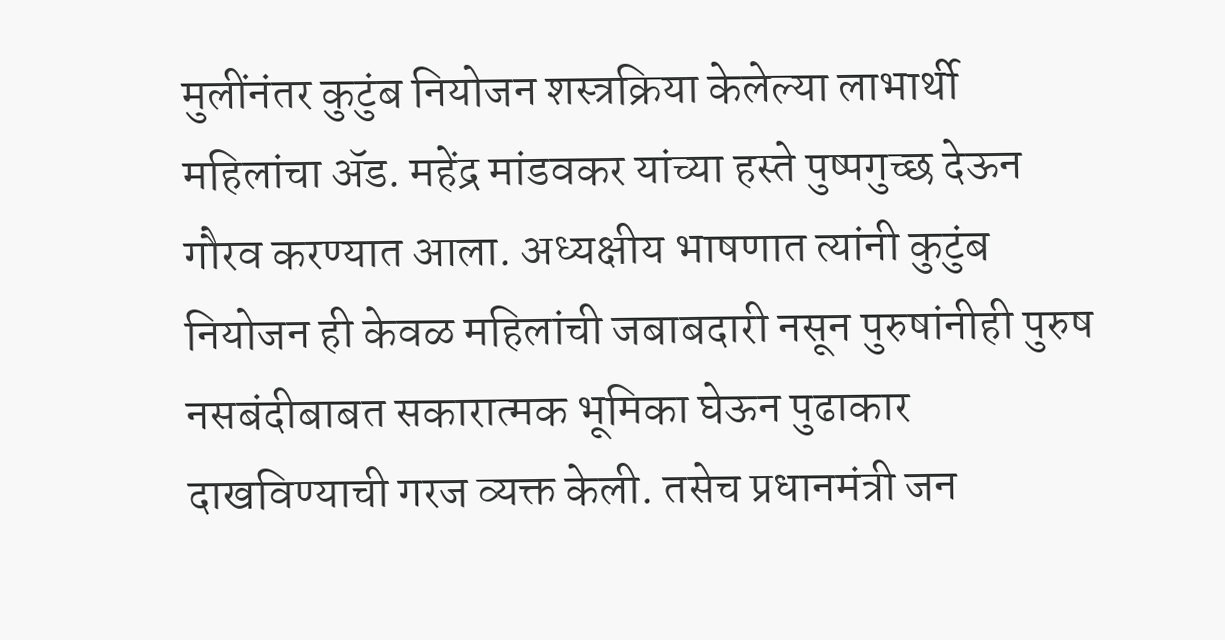मुलींनंतर कुटुंब नियोजन शस्त्रक्रिया केलेल्या लाभार्थी महिलांचा ॲड. महेंद्र मांडवकर यांच्या हस्ते पुष्पगुच्छ देऊन गौरव करण्यात आला. अध्यक्षीय भाषणात त्यांनी कुटुंब नियोजन ही केवळ महिलांची जबाबदारी नसून पुरुषांनीही पुरुष नसबंदीबाबत सकारात्मक भूमिका घेऊन पुढाकार दाखविण्याची गरज व्यक्त केली. तसेच प्रधानमंत्री जन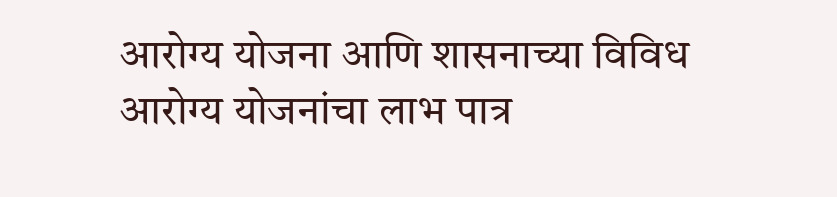आरोग्य योजना आणि शासनाच्या विविध आरोग्य योजनांचा लाभ पात्र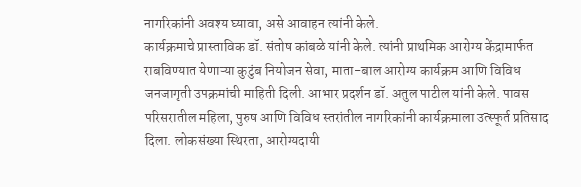नागरिकांनी अवश्य घ्यावा, असे आवाहन त्यांनी केले.
कार्यक्रमाचे प्रास्ताविक डॉ. संतोष कांबळे यांनी केले. त्यांनी प्राथमिक आरोग्य केंद्रामार्फत राबविण्यात येणाऱ्या कुटुंब नियोजन सेवा, माता-बाल आरोग्य कार्यक्रम आणि विविध जनजागृती उपक्रमांची माहिती दिली. आभार प्रदर्शन डॉ. अतुल पाटील यांनी केले. पावस परिसरातील महिला, पुरुष आणि विविध स्तरांतील नागरिकांनी कार्यक्रमाला उत्स्फूर्त प्रतिसाद दिला. लोकसंख्या स्थिरता, आरोग्यदायी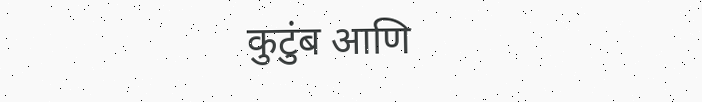कुटुंब आणि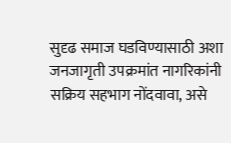सुदृढ समाज घडविण्यासाठी अशा जनजागृती उपक्रमांत नागरिकांनी सक्रिय सहभाग नोंदवावा, असे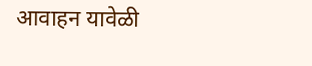आवाहन यावेळी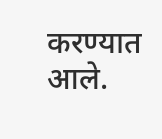करण्यात आले.